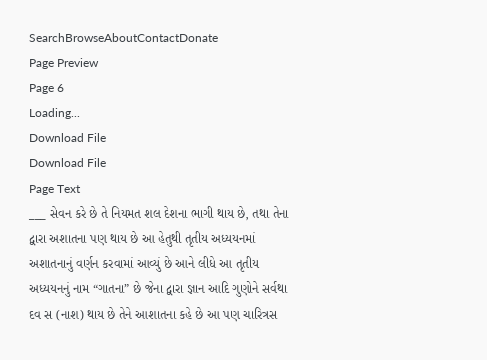SearchBrowseAboutContactDonate
Page Preview
Page 6
Loading...
Download File
Download File
Page Text
___ સેવન કરે છે તે નિયમત શલ દેશના ભાગી થાય છે, તથા તેના દ્વારા અશાતના પણ થાય છે આ હેતુથી તૃતીય અધ્યયનમાં અશાતનાનું વર્ણન કરવામાં આવ્યું છે આને લીધે આ તૃતીય અધ્યયનનું નામ “ગાતના” છે જેના દ્વારા જ્ઞાન આદિ ગુણોને સર્વથા દવ સ (નાશ) થાય છે તેને આશાતના કહે છે આ પણ ચારિત્રસ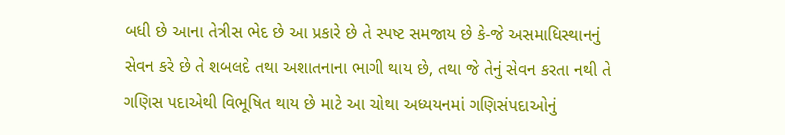બધી છે આના તેત્રીસ ભેદ છે આ પ્રકારે છે તે સ્પષ્ટ સમજાય છે કે-જે અસમાધિસ્થાનનું સેવન કરે છે તે શબલદે તથા અશાતનાના ભાગી થાય છે, તથા જે તેનું સેવન કરતા નથી તે ગણિસ પદાએથી વિભૂષિત થાય છે માટે આ ચોથા અધ્યયનમાં ગણિસંપદાઓનું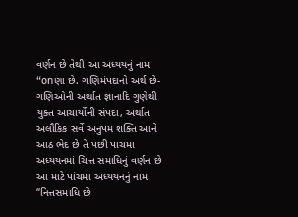વર્ણન છે તેથી આ અધ્યયનું નામ “onણા છે. ગણિમંપદાનો અર્થ છે-ગણિઓની અર્થાત જ્ઞાનાદિ ગુણેથી યુક્ત આચાર્યોની સંપદા, અર્થાત અલૌકિક સર્વે અનુપમ શક્તિ આને આઠ ભેદ છે તે પછી પાચમા અધ્યયનમાં ચિત્ત સમાધિનું વર્ણન છે આ માટે પાંચમા અધ્યયનનું નામ “નિત્તસમાધિ છે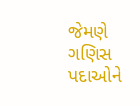જેમણે ગણિસ પદાઓને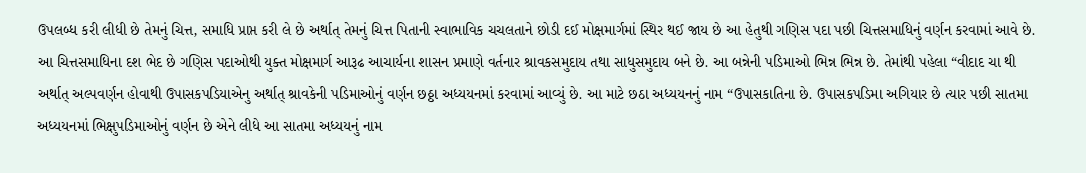ઉપલબ્ધ કરી લીધી છે તેમનું ચિત્ત, સમાધિ પ્રાપ્ત કરી લે છે અર્થાત્ તેમનું ચિત્ત પિતાની સ્વાભાવિક ચચલતાને છોડી દઈ મોક્ષમાર્ગમાં સ્થિર થઈ જાય છે આ હેતુથી ગણિસ પદા પછી ચિત્તસમાધિનું વર્ણન કરવામાં આવે છે. આ ચિત્તસમાધિના દશ ભેદ છે ગણિસ પદાઓથી યુક્ત મોક્ષમાર્ગ આરૂઢ આચાર્યના શાસન પ્રમાણે વર્તનાર શ્રાવકસમુદાય તથા સાધુસમુદાય બને છે. આ બન્નેની પડિમાઓ ભિન્ન ભિન્ન છે. તેમાંથી પહેલા “વીદાદ ચા થી અર્થાત્ અલ્પવર્ણન હોવાથી ઉપાસકપડિયાએનુ અર્થાત્ શ્રાવકેની પડિમાઓનું વર્ણન છઠ્ઠા અધ્યયનમાં કરવામાં આવ્યું છે. આ માટે છઠા અધ્યયનનું નામ “ઉપાસકાતિના છે. ઉપાસકપડિમા અગિયાર છે ત્યાર પછી સાતમા અધ્યયનમાં ભિક્ષુપડિમાઓનું વર્ણન છે એને લીધે આ સાતમા અધ્યયનું નામ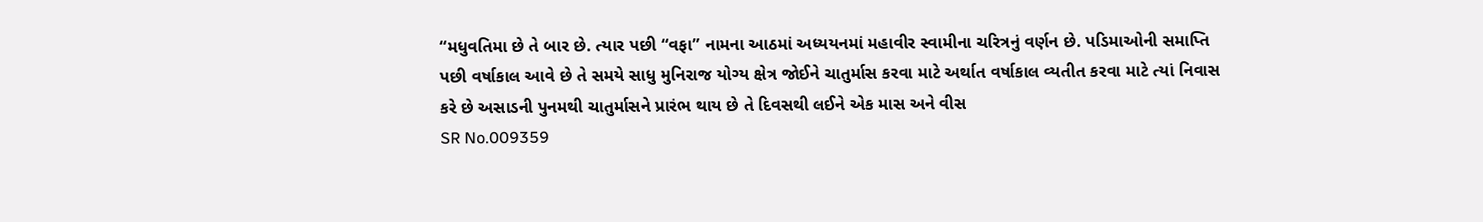“મધુવતિમા છે તે બાર છે. ત્યાર પછી “વફા” નામના આઠમાં અધ્યયનમાં મહાવીર સ્વામીના ચરિત્રનું વર્ણન છે. પડિમાઓની સમાપ્તિ પછી વર્ષાકાલ આવે છે તે સમયે સાધુ મુનિરાજ યોગ્ય ક્ષેત્ર જોઈને ચાતુર્માસ કરવા માટે અર્થાત વર્ષાકાલ વ્યતીત કરવા માટે ત્યાં નિવાસ કરે છે અસાડની પુનમથી ચાતુર્માસને પ્રારંભ થાય છે તે દિવસથી લઈને એક માસ અને વીસ
SR No.009359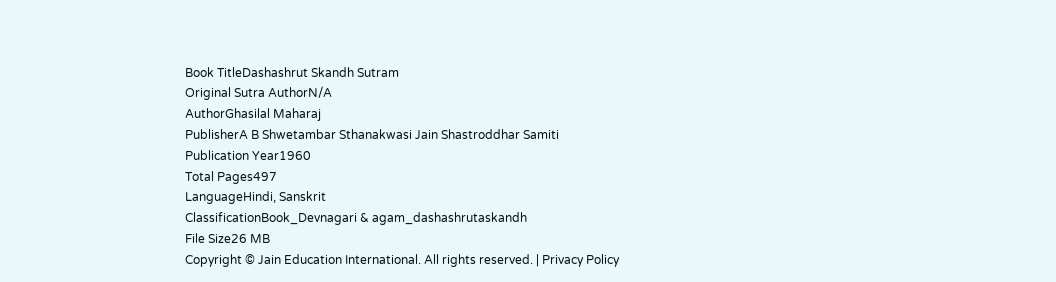Book TitleDashashrut Skandh Sutram
Original Sutra AuthorN/A
AuthorGhasilal Maharaj
PublisherA B Shwetambar Sthanakwasi Jain Shastroddhar Samiti
Publication Year1960
Total Pages497
LanguageHindi, Sanskrit
ClassificationBook_Devnagari & agam_dashashrutaskandh
File Size26 MB
Copyright © Jain Education International. All rights reserved. | Privacy Policy